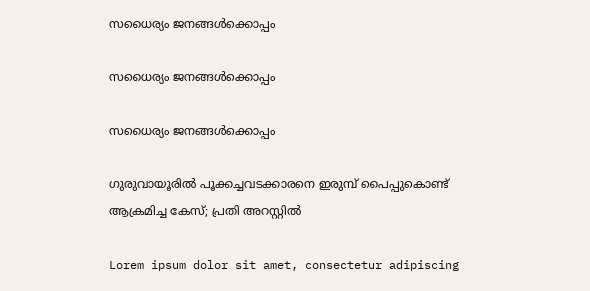സധൈര്യം ജനങ്ങൾക്കൊപ്പം

സധൈര്യം ജനങ്ങൾക്കൊപ്പം

സധൈര്യം ജനങ്ങൾക്കൊപ്പം

ഗുരുവായൂരില്‍ പൂക്കച്ചവടക്കാരനെ ഇരുമ്പ് പൈപ്പുകൊണ്ട് ആക്രമിച്ച കേസ്; പ്രതി അറസ്റ്റില്‍

Lorem ipsum dolor sit amet, consectetur adipiscing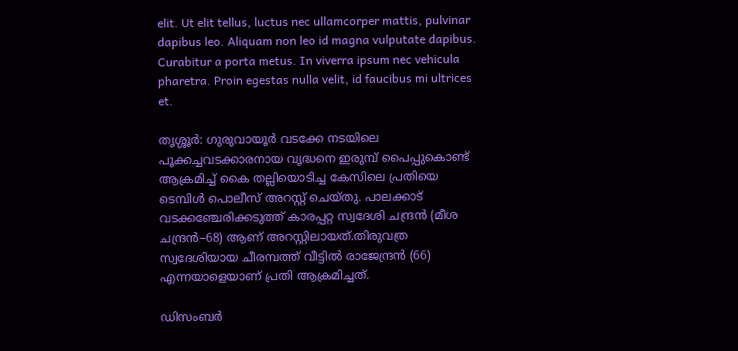elit. Ut elit tellus, luctus nec ullamcorper mattis, pulvinar dapibus leo. Aliquam non leo id magna vulputate dapibus. Curabitur a porta metus. In viverra ipsum nec vehicula pharetra. Proin egestas nulla velit, id faucibus mi ultrices et.

തൃശ്ശൂർ: ഗുരുവായൂര്‍ വടക്കേ നടയിലെ പൂക്കച്ചവടക്കാരനായ വൃദ്ധനെ ഇരുമ്പ് പൈപ്പുകൊണ്ട് ആക്രമിച്ച് കൈ തല്ലിയൊടിച്ച കേസിലെ പ്രതിയെ ടെമ്പിള്‍ പൊലീസ് അറസ്റ്റ് ചെയ്തു. പാലക്കാട് വടക്കഞ്ചേരിക്കടുത്ത് കാരപ്പറ്റ സ്വദേശി ചന്ദ്രന്‍ (മീശ ചന്ദ്രന്‍–68) ആണ് അറസ്റ്റിലായത്.തിരുവത്ര സ്വദേശിയായ ചീരമ്പത്ത് വീട്ടില്‍ രാജേന്ദ്രന്‍ (66) എന്നയാളെയാണ് പ്രതി ആക്രമിച്ചത്.

ഡിസംബര്‍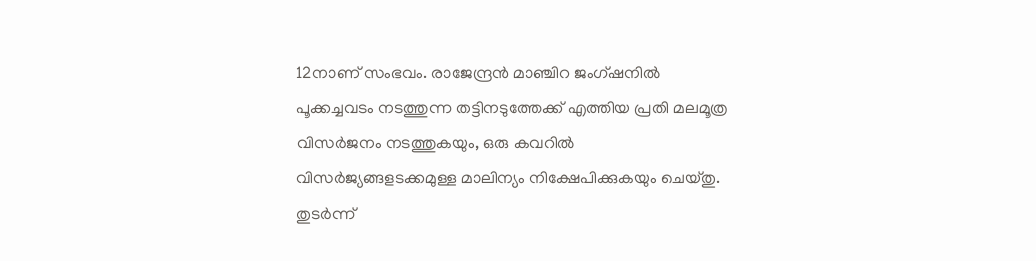12നാണ് സംഭവം. രാജേന്ദ്രന്‍ മാഞ്ചിറ ജംഗ്ഷനിൽ പൂക്കച്ചവടം നടത്തുന്ന തട്ടിനടുത്തേക്ക് എത്തിയ പ്രതി മലമൂത്ര വിസര്‍ജനം നടത്തുകയും, ഒരു കവറില്‍ വിസര്‍ജ്യങ്ങളടക്കമുള്ള മാലിന്യം നിക്ഷേപിക്കുകയും ചെയ്തു. തുടര്‍ന്ന്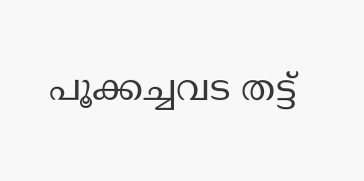പൂക്കച്ചവട തട്ട്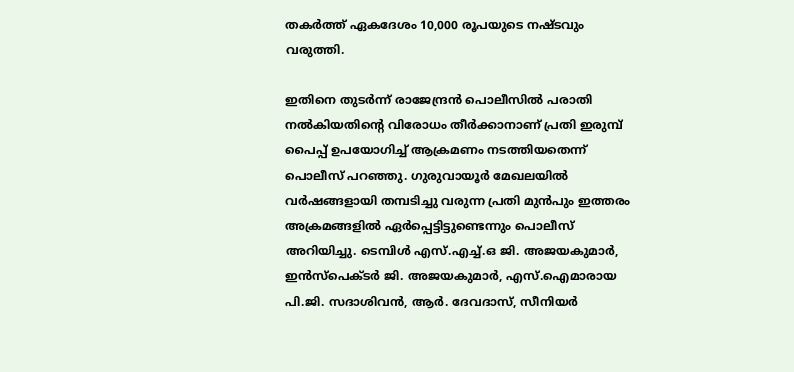തകര്‍ത്ത് ഏകദേശം 10,000 രൂപയുടെ നഷ്ടവും വരുത്തി.

ഇതിനെ തുടര്‍ന്ന് രാജേന്ദ്രന്‍ പൊലീസില്‍ പരാതി നല്‍കിയതിന്റെ വിരോധം തീര്‍ക്കാനാണ് പ്രതി ഇരുമ്പ് പൈപ്പ് ഉപയോഗിച്ച് ആക്രമണം നടത്തിയതെന്ന് പൊലീസ് പറഞ്ഞു. ഗുരുവായൂര്‍ മേഖലയില്‍ വര്‍ഷങ്ങളായി തമ്പടിച്ചു വരുന്ന പ്രതി മുന്‍പും ഇത്തരം അക്രമങ്ങളില്‍ ഏര്‍പ്പെട്ടിട്ടുണ്ടെന്നും പൊലീസ് അറിയിച്ചു. ടെമ്പിള്‍ എസ്.എച്ച്.ഒ ജി. അജയകുമാര്‍, ഇന്‍സ്‌പെക്ടര്‍ ജി. അജയകുമാര്‍, എസ്.ഐമാരായ പി.ജി. സദാശിവന്‍, ആര്‍. ദേവദാസ്, സീനിയര്‍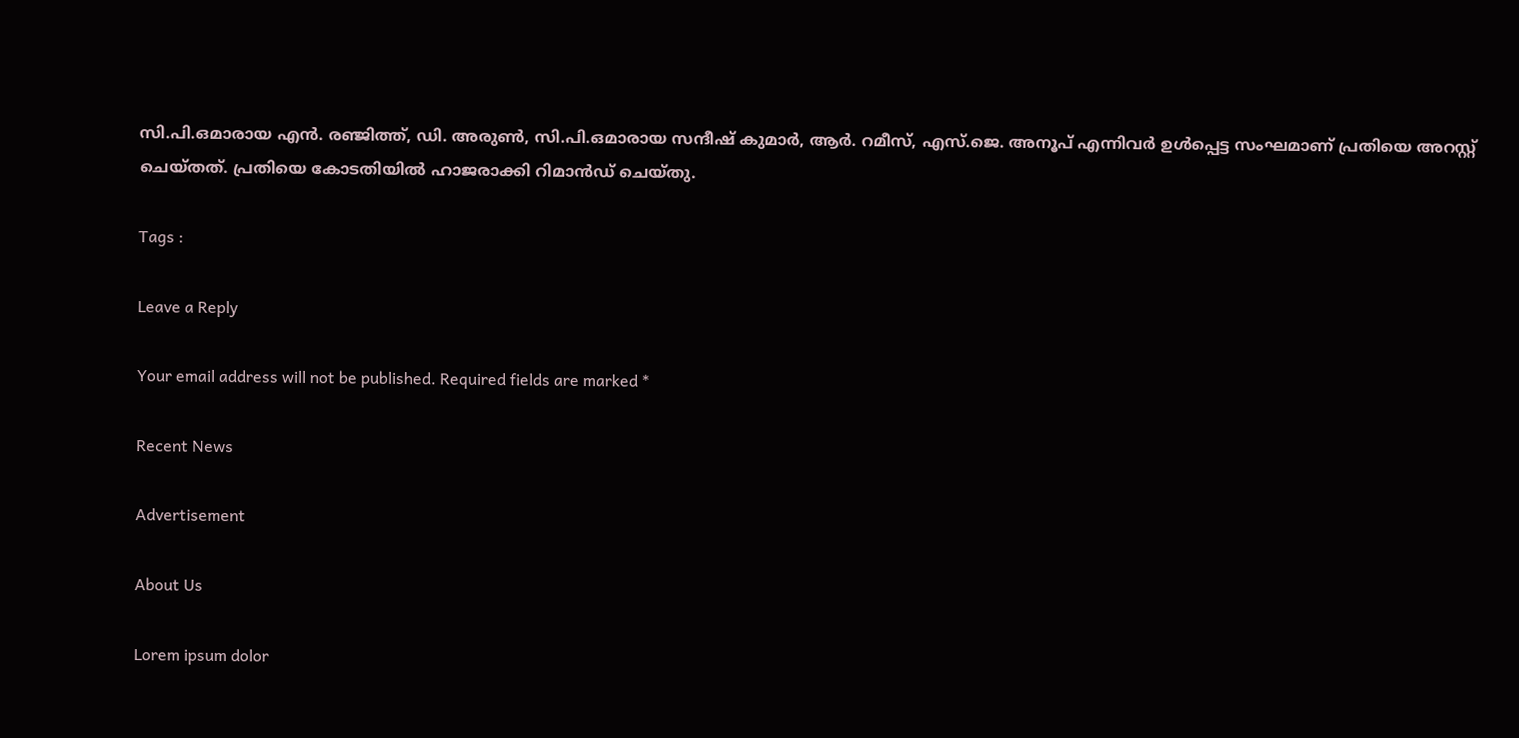സി.പി.ഒമാരായ എന്‍. രഞ്ജിത്ത്, ഡി. അരുണ്‍, സി.പി.ഒമാരായ സന്ദീഷ് കുമാര്‍, ആര്‍. റമീസ്, എസ്.ജെ. അനൂപ് എന്നിവര്‍ ഉള്‍പ്പെട്ട സംഘമാണ് പ്രതിയെ അറസ്റ്റ് ചെയ്തത്. പ്രതിയെ കോടതിയില്‍ ഹാജരാക്കി റിമാന്‍ഡ് ചെയ്തു.

Tags :

Leave a Reply

Your email address will not be published. Required fields are marked *

Recent News

Advertisement

About Us

Lorem ipsum dolor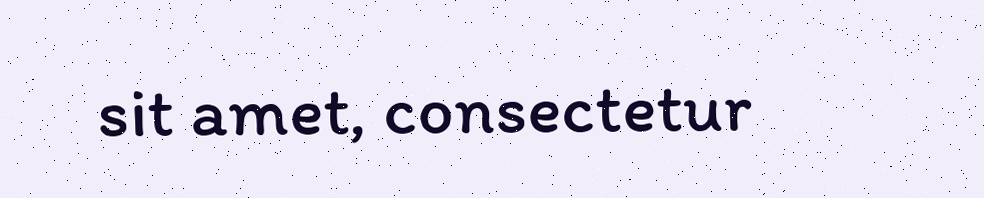sit amet, consectetur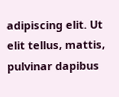adipiscing elit. Ut elit tellus, mattis, pulvinar dapibus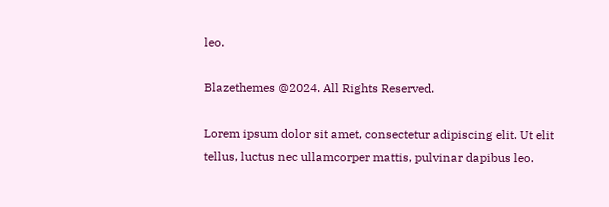leo.

Blazethemes @2024. All Rights Reserved.

Lorem ipsum dolor sit amet, consectetur adipiscing elit. Ut elit tellus, luctus nec ullamcorper mattis, pulvinar dapibus leo.